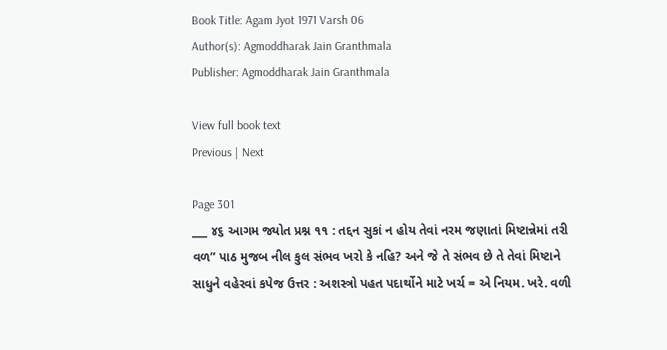Book Title: Agam Jyot 1971 Varsh 06
Author(s): Agmoddharak Jain Granthmala
Publisher: Agmoddharak Jain Granthmala

View full book text
Previous | Next

Page 301
___ ૪૬ આગમ જ્યોત પ્રશ્ન ૧૧ : તદ્દન સુકાં ન હોય તેવાં નરમ જણાતાં મિષ્ટાન્નેમાં તરી વળ” પાઠ મુજબ નીલ કુલ સંભવ ખરો કે નહિ? અને જે તે સંભવ છે તે તેવાં મિષ્ટાને સાધુને વહેરવાં કપેજ ઉત્તર : અશસ્ત્રો પહત પદાર્થોને માટે ખર્ચ = એ નિયમ. ખરે. વળી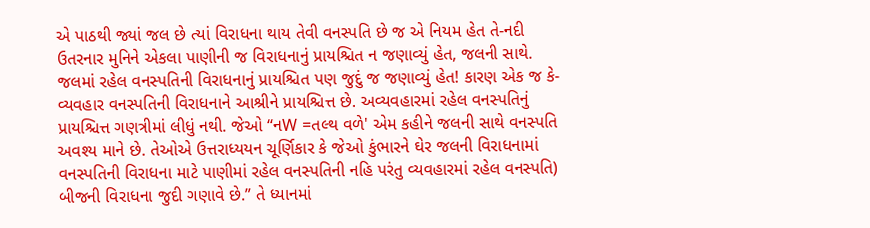એ પાઠથી જ્યાં જલ છે ત્યાં વિરાધના થાય તેવી વનસ્પતિ છે જ એ નિયમ હેત તે-નદી ઉતરનાર મુનિને એકલા પાણીની જ વિરાધનાનું પ્રાયશ્ચિત ન જણાવ્યું હેત, જલની સાથે. જલમાં રહેલ વનસ્પતિની વિરાધનાનું પ્રાયશ્ચિત પણ જુદું જ જણાવ્યું હેત! કારણ એક જ કે-વ્યવહાર વનસ્પતિની વિરાધનાને આશ્રીને પ્રાયશ્ચિત્ત છે. અવ્યવહારમાં રહેલ વનસ્પતિનું પ્રાયશ્ચિત્ત ગણત્રીમાં લીધું નથી. જેઓ “નW =તલ્થ વળે' એમ કહીને જલની સાથે વનસ્પતિ અવશ્ય માને છે. તેઓએ ઉત્તરાધ્યયન ચૂર્ણિકાર કે જેઓ કુંભારને ઘેર જલની વિરાધનામાં વનસ્પતિની વિરાધના માટે પાણીમાં રહેલ વનસ્પતિની નહિ પરંતુ વ્યવહારમાં રહેલ વનસ્પતિ) બીજની વિરાધના જુદી ગણાવે છે.” તે ધ્યાનમાં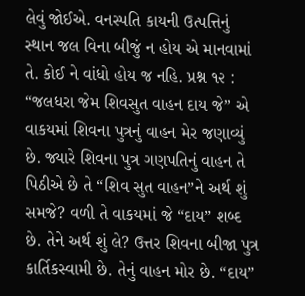લેવું જોઈએ. વનસ્પતિ કાયની ઉત્પત્તિનું સ્થાન જલ વિના બીજું ન હોય એ માનવામાં તે. કોઈ ને વાંધો હોય જ નહિ. પ્રશ્ન ૧૨ : “જલધરા જેમ શિવસુત વાહન દાય જે” એ વાકયમાં શિવના પુત્રનું વાહન મેર જણાવ્યું છે. જ્યારે શિવના પુત્ર ગણપતિનું વાહન તે પિઠીએ છે તે “શિવ સુત વાહન”ને અર્થ શું સમજે? વળી તે વાકયમાં જે “દાય” શબ્દ છે. તેને અર્થ શું લે? ઉત્તર શિવના બીજા પુત્ર કાર્તિકસ્વામી છે. તેનું વાહન મોર છે. “દાય”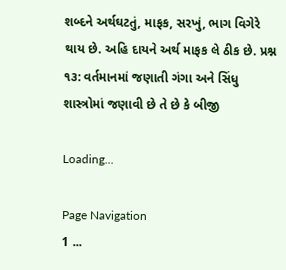શબ્દને અર્થઘટતું, માફક, સરખું, ભાગ વિગેરે થાય છે. અહિ દાયને અર્થ માફક લે ઠીક છે. પ્રશ્ન ૧૩: વર્તમાનમાં જણાતી ગંગા અને સિંધુ શાસ્ત્રોમાં જણાવી છે તે છે કે બીજી

Loading...

Page Navigation
1 ...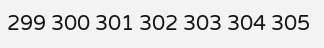299 300 301 302 303 304 305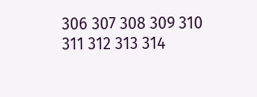306 307 308 309 310 311 312 313 314